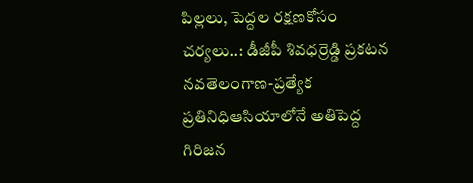పిల్లలు, పెద్దల రక్షణకోసం చర్యలు..: డీజీపీ శివధర్రెడ్డి ప్రకటన నవతెలంగాణ-ప్రత్యేక ప్రతినిధిఆసియాలోనే అతిపెద్ద గిరిజన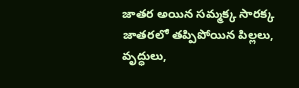జాతర అయిన సమ్మక్క సారక్క జాతరలో తప్పిపోయిన పిల్లలు, వృద్ధులు,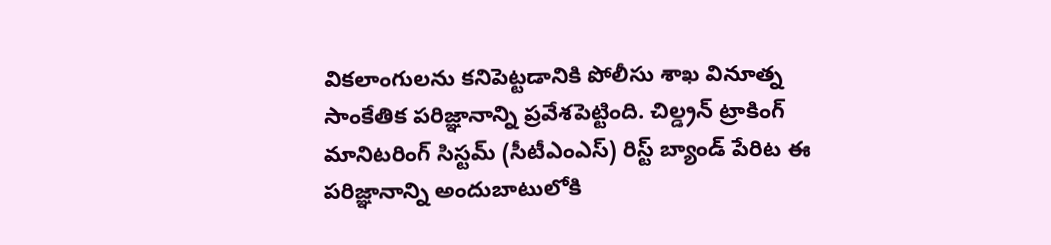వికలాంగులను కనిపెట్టడానికి పోలీసు శాఖ వినూత్న సాంకేతిక పరిజ్ఞానాన్ని ప్రవేశపెట్టింది. చిల్డ్రన్ ట్రాకింగ్ మానిటరింగ్ సిస్టమ్ (సీటీఎంఎస్) రిస్ట్ బ్యాండ్ పేరిట ఈ పరిజ్ఞానాన్ని అందుబాటులోకి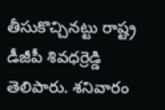తీసుకొచ్చినట్టు రాష్ట్ర డీజీపీ శివధర్రెడ్డి తెలిపారు. శనివారం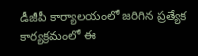డీజీపీ కార్యాలయంలో జరిగిన ప్రత్యేక కార్యక్రమంలో ఈ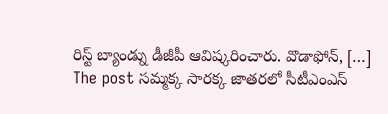రిస్ట్ బ్యాండ్ను డీజీపీ ఆవిష్కరించారు. వొడాఫోన్, […]
The post సమ్మక్క సారక్క జాతరలో సీటీఎంఎస్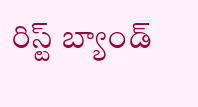రిస్ట్ బ్యాండ్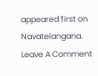appeared first on Navatelangana.
Leave A Comment